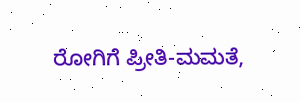ರೋಗಿಗೆ ಪ್ರೀತಿ-ಮಮತೆ,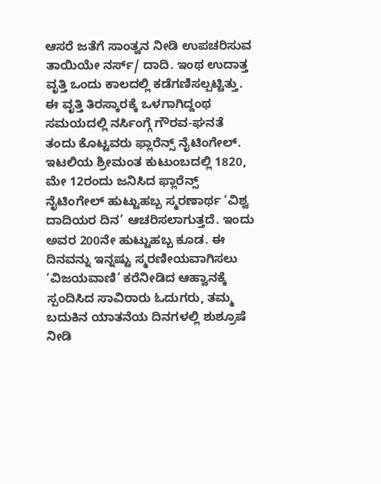ಆಸರೆ ಜತೆಗೆ ಸಾಂತ್ವನ ನೀಡಿ ಉಪಚರಿಸುವ ತಾಯಿಯೇ ನರ್ಸ್/ ದಾದಿ. ಇಂಥ ಉದಾತ್ತ ವೃತ್ತಿ ಒಂದು ಕಾಲದಲ್ಲಿ ಕಡೆಗಣಿಸಲ್ಪಟ್ಟಿತ್ತು. ಈ ವೃತ್ತಿ ತಿರಸ್ಕಾರಕ್ಕೆ ಒಳಗಾಗಿದ್ದಂಥ ಸಮಯದಲ್ಲಿ ನರ್ಸಿಂಗ್ಗೆ ಗೌರವ-ಘನತೆ ತಂದು ಕೊಟ್ಟವರು ಫ್ಲಾರೆನ್ಸ್ ನೈಟಿಂಗೇಲ್. ಇಟಲಿಯ ಶ್ರೀಮಂತ ಕುಟುಂಬದಲ್ಲಿ 1820, ಮೇ 12ರಂದು ಜನಿಸಿದ ಫ್ಲಾರೆನ್ಸ್ ನೈಟಿಂಗೇಲ್ ಹುಟ್ಟುಹಬ್ಬ ಸ್ಮರಣಾರ್ಥ ‘ವಿಶ್ವ ದಾದಿಯರ ದಿನ’ ಆಚರಿಸಲಾಗುತ್ತದೆ. ಇಂದು ಅವರ 200ನೇ ಹುಟ್ಟುಹಬ್ಬ ಕೂಡ. ಈ ದಿನವನ್ನು ಇನ್ನಷ್ಟು ಸ್ಮರಣೀಯವಾಗಿಸಲು ‘ವಿಜಯವಾಣಿ’ ಕರೆನೀಡಿದ ಆಹ್ವಾನಕ್ಕೆ ಸ್ಪಂದಿಸಿದ ಸಾವಿರಾರು ಓದುಗರು, ತಮ್ಮ ಬದುಕಿನ ಯಾತನೆಯ ದಿನಗಳಲ್ಲಿ ಶುಶ್ರೂಷೆ ನೀಡಿ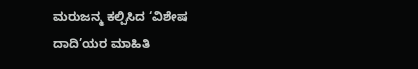ಮರುಜನ್ಮ ಕಲ್ಪಿಸಿದ ‘ವಿಶೇಷ ದಾದಿ’ಯರ ಮಾಹಿತಿ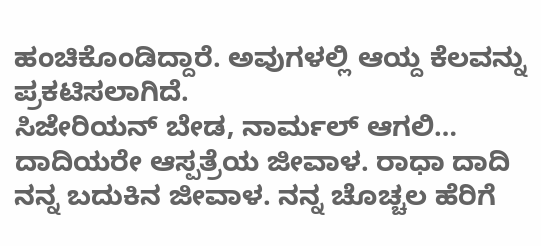ಹಂಚಿಕೊಂಡಿದ್ದಾರೆ. ಅವುಗಳಲ್ಲಿ ಆಯ್ದ ಕೆಲವನ್ನು ಪ್ರಕಟಿಸಲಾಗಿದೆ.
ಸಿಜೇರಿಯನ್ ಬೇಡ, ನಾರ್ಮಲ್ ಆಗಲಿ…
ದಾದಿಯರೇ ಆಸ್ಪತ್ರೆಯ ಜೀವಾಳ. ರಾಧಾ ದಾದಿ ನನ್ನ ಬದುಕಿನ ಜೀವಾಳ. ನನ್ನ ಚೊಚ್ಚಲ ಹೆರಿಗೆ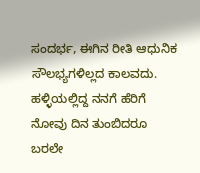ಸಂದರ್ಭ, ಈಗಿನ ರೀತಿ ಆಧುನಿಕ ಸೌಲಭ್ಯಗಳಿಲ್ಲದ ಕಾಲವದು. ಹಳ್ಳಿಯಲ್ಲಿದ್ದ ನನಗೆ ಹೆರಿಗೆ ನೋವು ದಿನ ತುಂಬಿದರೂ ಬರಲೇ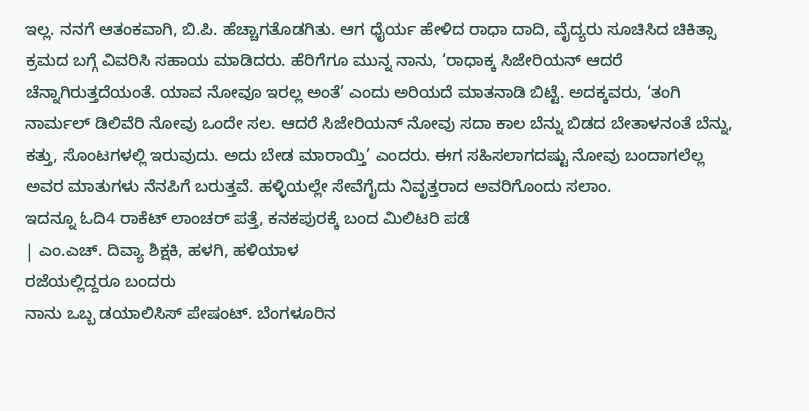ಇಲ್ಲ. ನನಗೆ ಆತಂಕವಾಗಿ, ಬಿ.ಪಿ. ಹೆಚ್ಚಾಗತೊಡಗಿತು. ಆಗ ಧೈರ್ಯ ಹೇಳಿದ ರಾಧಾ ದಾದಿ, ವೈದ್ಯರು ಸೂಚಿಸಿದ ಚಿಕಿತ್ಸಾ ಕ್ರಮದ ಬಗ್ಗೆ ವಿವರಿಸಿ ಸಹಾಯ ಮಾಡಿದರು. ಹೆರಿಗೆಗೂ ಮುನ್ನ ನಾನು, ‘ರಾಧಾಕ್ಕ ಸಿಜೇರಿಯನ್ ಆದರೆ ಚೆನ್ನಾಗಿರುತ್ತದೆಯಂತೆ. ಯಾವ ನೋವೂ ಇರಲ್ಲ ಅಂತೆ’ ಎಂದು ಅರಿಯದೆ ಮಾತನಾಡಿ ಬಿಟ್ಟೆ. ಅದಕ್ಕವರು, ‘ತಂಗಿ ನಾರ್ಮಲ್ ಡಿಲಿವೆರಿ ನೋವು ಒಂದೇ ಸಲ. ಆದರೆ ಸಿಜೇರಿಯನ್ ನೋವು ಸದಾ ಕಾಲ ಬೆನ್ನು ಬಿಡದ ಬೇತಾಳನಂತೆ ಬೆನ್ನು, ಕತ್ತು, ಸೊಂಟಗಳಲ್ಲಿ ಇರುವುದು. ಅದು ಬೇಡ ಮಾರಾಯ್ತಿ’ ಎಂದರು. ಈಗ ಸಹಿಸಲಾಗದಷ್ಟು ನೋವು ಬಂದಾಗಲೆಲ್ಲ ಅವರ ಮಾತುಗಳು ನೆನಪಿಗೆ ಬರುತ್ತವೆ. ಹಳ್ಳಿಯಲ್ಲೇ ಸೇವೆಗೈದು ನಿವೃತ್ತರಾದ ಅವರಿಗೊಂದು ಸಲಾಂ.
ಇದನ್ನೂ ಓದಿ4 ರಾಕೆಟ್ ಲಾಂಚರ್ ಪತ್ತೆ, ಕನಕಪುರಕ್ಕೆ ಬಂದ ಮಿಲಿಟರಿ ಪಡೆ
| ಎಂ.ಎಚ್. ದಿವ್ಯಾ ಶಿಕ್ಷಕಿ, ಹಳಗಿ, ಹಳಿಯಾಳ
ರಜೆಯಲ್ಲಿದ್ದರೂ ಬಂದರು
ನಾನು ಒಬ್ಬ ಡಯಾಲಿಸಿಸ್ ಪೇಷಂಟ್. ಬೆಂಗಳೂರಿನ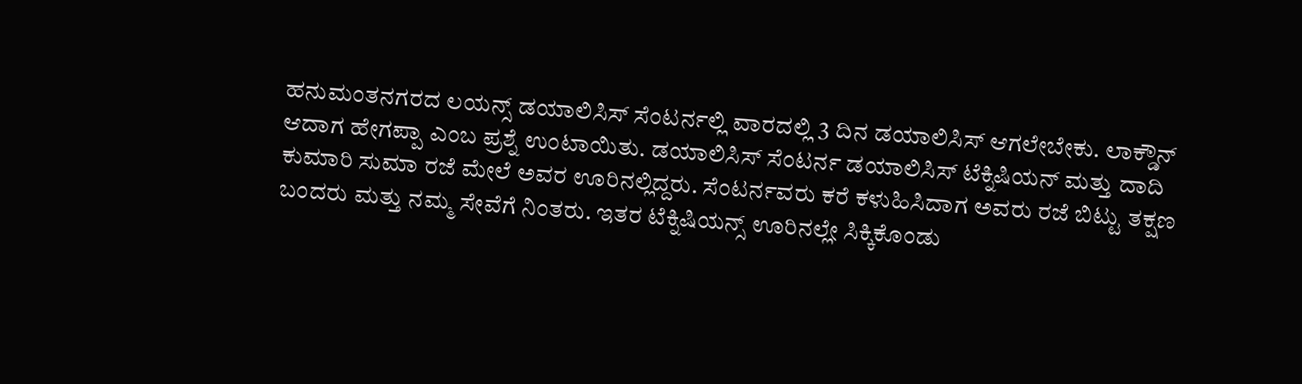ಹನುಮಂತನಗರದ ಲಯನ್ಸ್ ಡಯಾಲಿಸಿಸ್ ಸೆಂಟರ್ನಲ್ಲಿ ವಾರದಲ್ಲಿ 3 ದಿನ ಡಯಾಲಿಸಿಸ್ ಆಗಲೇಬೇಕು. ಲಾಕ್ಡೌನ್ ಆದಾಗ ಹೇಗಪ್ಪಾ ಎಂಬ ಪ್ರಶ್ನೆ ಉಂಟಾಯಿತು. ಡಯಾಲಿಸಿಸ್ ಸೆಂಟರ್ನ ಡಯಾಲಿಸಿಸ್ ಟೆಕ್ನಿಷಿಯನ್ ಮತ್ತು ದಾದಿ ಕುಮಾರಿ ಸುಮಾ ರಜೆ ಮೇಲೆ ಅವರ ಊರಿನಲ್ಲಿದ್ದರು. ಸೆಂಟರ್ನವರು ಕರೆ ಕಳುಹಿಸಿದಾಗ ಅವರು ರಜೆ ಬಿಟ್ಟು ತಕ್ಷಣ ಬಂದರು ಮತ್ತು ನಮ್ಮ ಸೇವೆಗೆ ನಿಂತರು. ಇತರ ಟೆಕ್ನಿಷಿಯನ್ಸ್ ಊರಿನಲ್ಲೇ ಸಿಕ್ಕಿಕೊಂಡು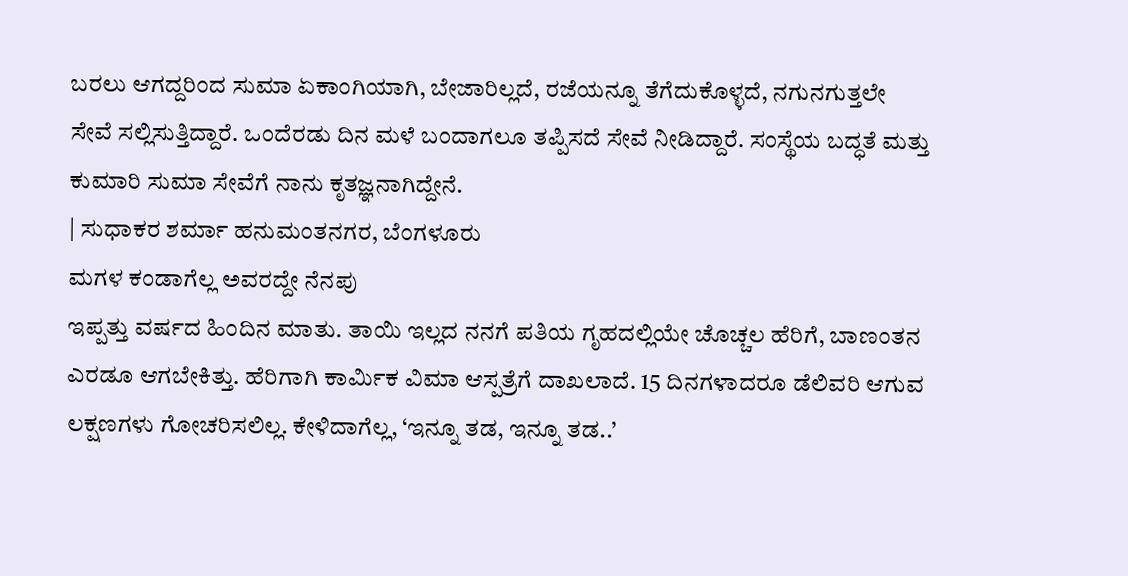ಬರಲು ಆಗದ್ದರಿಂದ ಸುಮಾ ಏಕಾಂಗಿಯಾಗಿ, ಬೇಜಾರಿಲ್ಲದೆ, ರಜೆಯನ್ನೂ ತೆಗೆದುಕೊಳ್ಳದೆ, ನಗುನಗುತ್ತಲೇ ಸೇವೆ ಸಲ್ಲಿಸುತ್ತಿದ್ದಾರೆ. ಒಂದೆರಡು ದಿನ ಮಳೆ ಬಂದಾಗಲೂ ತಪ್ಪಿಸದೆ ಸೇವೆ ನೀಡಿದ್ದಾರೆ. ಸಂಸ್ಥೆಯ ಬದ್ಧತೆ ಮತ್ತು ಕುಮಾರಿ ಸುಮಾ ಸೇವೆಗೆ ನಾನು ಕೃತಜ್ಞನಾಗಿದ್ದೇನೆ.
| ಸುಧಾಕರ ಶರ್ಮಾ ಹನುಮಂತನಗರ, ಬೆಂಗಳೂರು
ಮಗಳ ಕಂಡಾಗೆಲ್ಲ ಅವರದ್ದೇ ನೆನಪು
ಇಪ್ಪತ್ತು ವರ್ಷದ ಹಿಂದಿನ ಮಾತು. ತಾಯಿ ಇಲ್ಲದ ನನಗೆ ಪತಿಯ ಗೃಹದಲ್ಲಿಯೇ ಚೊಚ್ಚಲ ಹೆರಿಗೆ, ಬಾಣಂತನ ಎರಡೂ ಆಗಬೇಕಿತ್ತು. ಹೆರಿಗಾಗಿ ಕಾರ್ವಿುಕ ವಿಮಾ ಆಸ್ಪತ್ರೆಗೆ ದಾಖಲಾದೆ. 15 ದಿನಗಳಾದರೂ ಡೆಲಿವರಿ ಆಗುವ ಲಕ್ಷಣಗಳು ಗೋಚರಿಸಲಿಲ್ಲ. ಕೇಳಿದಾಗೆಲ್ಲ, ‘ಇನ್ನೂ ತಡ, ಇನ್ನೂ ತಡ..’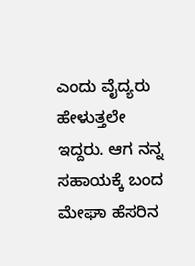ಎಂದು ವೈದ್ಯರು ಹೇಳುತ್ತಲೇ ಇದ್ದರು. ಆಗ ನನ್ನ ಸಹಾಯಕ್ಕೆ ಬಂದ ಮೇಘಾ ಹೆಸರಿನ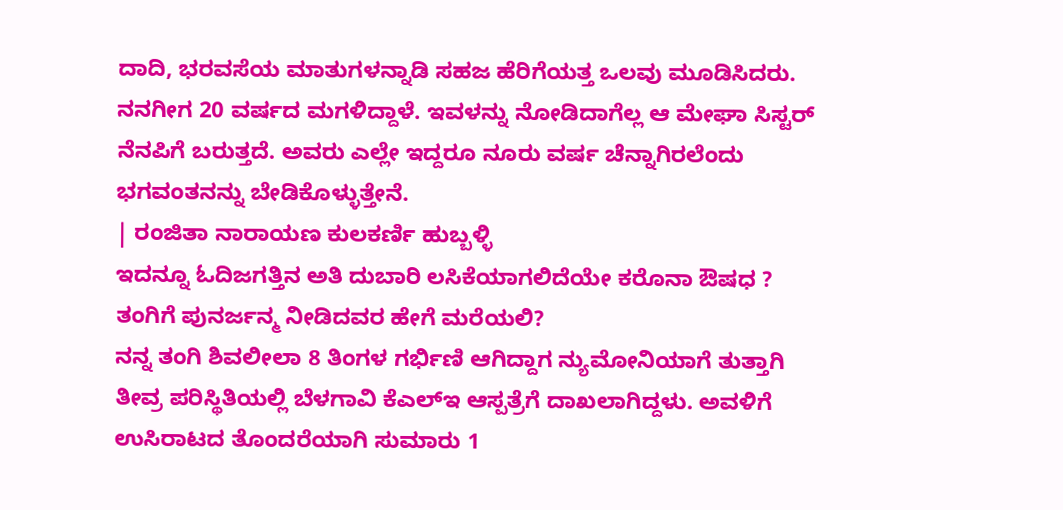ದಾದಿ, ಭರವಸೆಯ ಮಾತುಗಳನ್ನಾಡಿ ಸಹಜ ಹೆರಿಗೆಯತ್ತ ಒಲವು ಮೂಡಿಸಿದರು. ನನಗೀಗ 20 ವರ್ಷದ ಮಗಳಿದ್ದಾಳೆ. ಇವಳನ್ನು ನೋಡಿದಾಗೆಲ್ಲ ಆ ಮೇಘಾ ಸಿಸ್ಟರ್ ನೆನಪಿಗೆ ಬರುತ್ತದೆ. ಅವರು ಎಲ್ಲೇ ಇದ್ದರೂ ನೂರು ವರ್ಷ ಚೆನ್ನಾಗಿರಲೆಂದು ಭಗವಂತನನ್ನು ಬೇಡಿಕೊಳ್ಳುತ್ತೇನೆ.
| ರಂಜಿತಾ ನಾರಾಯಣ ಕುಲಕರ್ಣಿ ಹುಬ್ಬಳ್ಳಿ
ಇದನ್ನೂ ಓದಿಜಗತ್ತಿನ ಅತಿ ದುಬಾರಿ ಲಸಿಕೆಯಾಗಲಿದೆಯೇ ಕರೊನಾ ಔಷಧ ?
ತಂಗಿಗೆ ಪುನರ್ಜನ್ಮ ನೀಡಿದವರ ಹೇಗೆ ಮರೆಯಲಿ?
ನನ್ನ ತಂಗಿ ಶಿವಲೀಲಾ 8 ತಿಂಗಳ ಗರ್ಭಿಣಿ ಆಗಿದ್ದಾಗ ನ್ಯುಮೋನಿಯಾಗೆ ತುತ್ತಾಗಿ ತೀವ್ರ ಪರಿಸ್ಥಿತಿಯಲ್ಲಿ ಬೆಳಗಾವಿ ಕೆಎಲ್ಇ ಆಸ್ಪತ್ರೆಗೆ ದಾಖಲಾಗಿದ್ದಳು. ಅವಳಿಗೆ ಉಸಿರಾಟದ ತೊಂದರೆಯಾಗಿ ಸುಮಾರು 1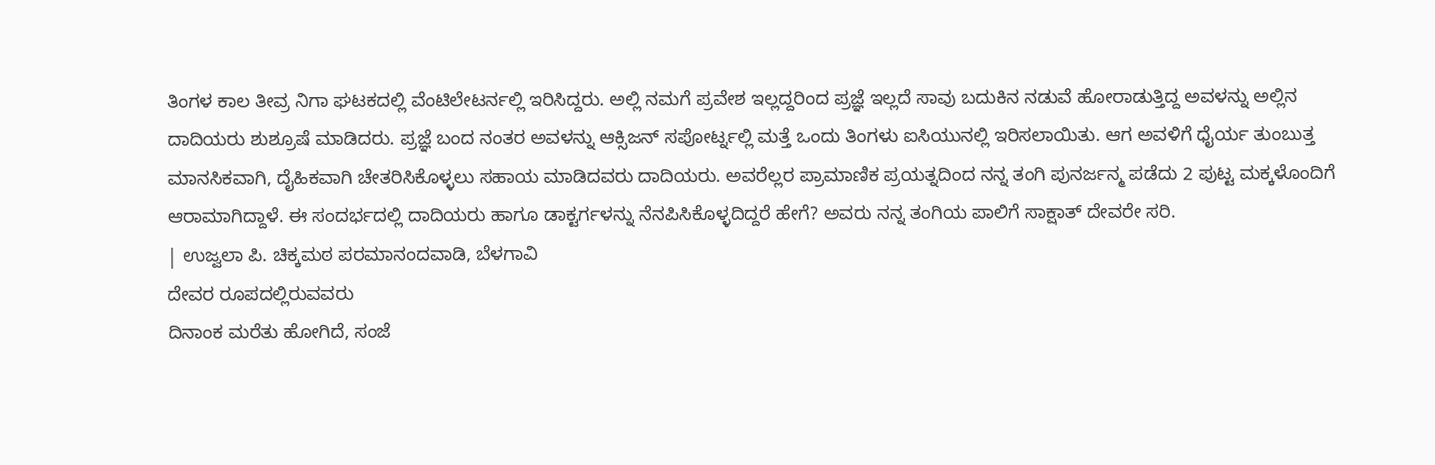ತಿಂಗಳ ಕಾಲ ತೀವ್ರ ನಿಗಾ ಘಟಕದಲ್ಲಿ ವೆಂಟಿಲೇಟರ್ನಲ್ಲಿ ಇರಿಸಿದ್ದರು. ಅಲ್ಲಿ ನಮಗೆ ಪ್ರವೇಶ ಇಲ್ಲದ್ದರಿಂದ ಪ್ರಜ್ಞೆ ಇಲ್ಲದೆ ಸಾವು ಬದುಕಿನ ನಡುವೆ ಹೋರಾಡುತ್ತಿದ್ದ ಅವಳನ್ನು ಅಲ್ಲಿನ ದಾದಿಯರು ಶುಶ್ರೂಷೆ ಮಾಡಿದರು. ಪ್ರಜ್ಞೆ ಬಂದ ನಂತರ ಅವಳನ್ನು ಆಕ್ಸಿಜನ್ ಸಪೋರ್ಟ್ನಲ್ಲಿ ಮತ್ತೆ ಒಂದು ತಿಂಗಳು ಐಸಿಯುನಲ್ಲಿ ಇರಿಸಲಾಯಿತು. ಆಗ ಅವಳಿಗೆ ಧೈರ್ಯ ತುಂಬುತ್ತ ಮಾನಸಿಕವಾಗಿ, ದೈಹಿಕವಾಗಿ ಚೇತರಿಸಿಕೊಳ್ಳಲು ಸಹಾಯ ಮಾಡಿದವರು ದಾದಿಯರು. ಅವರೆಲ್ಲರ ಪ್ರಾಮಾಣಿಕ ಪ್ರಯತ್ನದಿಂದ ನನ್ನ ತಂಗಿ ಪುನರ್ಜನ್ಮ ಪಡೆದು 2 ಪುಟ್ಟ ಮಕ್ಕಳೊಂದಿಗೆ ಆರಾಮಾಗಿದ್ದಾಳೆ. ಈ ಸಂದರ್ಭದಲ್ಲಿ ದಾದಿಯರು ಹಾಗೂ ಡಾಕ್ಟರ್ಗಳನ್ನು ನೆನಪಿಸಿಕೊಳ್ಳದಿದ್ದರೆ ಹೇಗೆ? ಅವರು ನನ್ನ ತಂಗಿಯ ಪಾಲಿಗೆ ಸಾಕ್ಷಾತ್ ದೇವರೇ ಸರಿ.
| ಉಜ್ವಲಾ ಪಿ. ಚಿಕ್ಕಮಠ ಪರಮಾನಂದವಾಡಿ, ಬೆಳಗಾವಿ
ದೇವರ ರೂಪದಲ್ಲಿರುವವರು
ದಿನಾಂಕ ಮರೆತು ಹೋಗಿದೆ, ಸಂಜೆ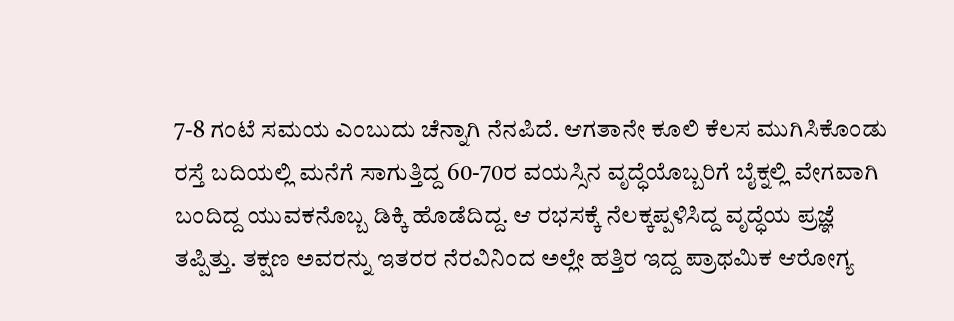7-8 ಗಂಟೆ ಸಮಯ ಎಂಬುದು ಚೆನ್ನಾಗಿ ನೆನಪಿದೆ. ಆಗತಾನೇ ಕೂಲಿ ಕೆಲಸ ಮುಗಿಸಿಕೊಂಡು ರಸ್ತೆ ಬದಿಯಲ್ಲಿ ಮನೆಗೆ ಸಾಗುತ್ತಿದ್ದ 60-70ರ ವಯಸ್ಸಿನ ವೃದ್ಧೆಯೊಬ್ಬರಿಗೆ ಬೈಕ್ನಲ್ಲಿ ವೇಗವಾಗಿ ಬಂದಿದ್ದ ಯುವಕನೊಬ್ಬ ಡಿಕ್ಕಿ ಹೊಡೆದಿದ್ದ. ಆ ರಭಸಕ್ಕೆ ನೆಲಕ್ಕಪ್ಪಳಿಸಿದ್ದ ವೃದ್ಧೆಯ ಪ್ರಜ್ಞೆ ತಪ್ಪಿತ್ತು. ತಕ್ಷಣ ಅವರನ್ನು ಇತರರ ನೆರವಿನಿಂದ ಅಲ್ಲೇ ಹತ್ತಿರ ಇದ್ದ ಪ್ರಾಥಮಿಕ ಆರೋಗ್ಯ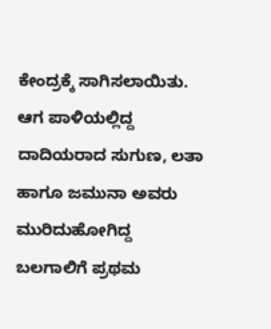ಕೇಂದ್ರಕ್ಕೆ ಸಾಗಿಸಲಾಯಿತು. ಆಗ ಪಾಳಿಯಲ್ಲಿದ್ದ ದಾದಿಯರಾದ ಸುಗುಣ, ಲತಾ ಹಾಗೂ ಜಮುನಾ ಅವರು ಮುರಿದುಹೋಗಿದ್ದ ಬಲಗಾಲಿಗೆ ಪ್ರಥಮ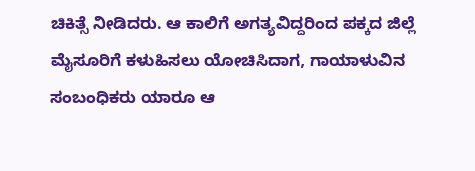ಚಿಕಿತ್ಸೆ ನೀಡಿದರು. ಆ ಕಾಲಿಗೆ ಅಗತ್ಯವಿದ್ದರಿಂದ ಪಕ್ಕದ ಜಿಲ್ಲೆ ಮೈಸೂರಿಗೆ ಕಳುಹಿಸಲು ಯೋಚಿಸಿದಾಗ, ಗಾಯಾಳುವಿನ ಸಂಬಂಧಿಕರು ಯಾರೂ ಆ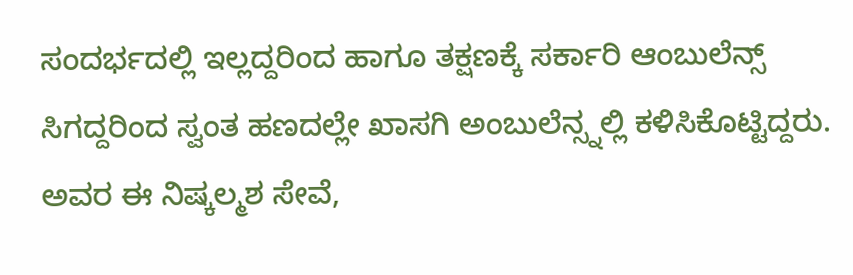ಸಂದರ್ಭದಲ್ಲಿ ಇಲ್ಲದ್ದರಿಂದ ಹಾಗೂ ತಕ್ಷಣಕ್ಕೆ ಸರ್ಕಾರಿ ಆಂಬುಲೆನ್ಸ್ ಸಿಗದ್ದರಿಂದ ಸ್ವಂತ ಹಣದಲ್ಲೇ ಖಾಸಗಿ ಅಂಬುಲೆನ್ಸ್ನಲ್ಲಿ ಕಳಿಸಿಕೊಟ್ಟಿದ್ದರು. ಅವರ ಈ ನಿಷ್ಕಲ್ಮಶ ಸೇವೆ,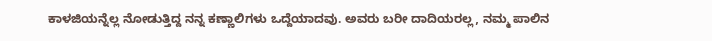ಕಾಳಜಿಯನ್ನೆಲ್ಲ ನೋಡುತ್ತಿದ್ದ ನನ್ನ ಕಣ್ಣಾಲಿಗಳು ಒದ್ದೆಯಾದವು. ಅವರು ಬರೀ ದಾದಿಯರಲ್ಲ, ನಮ್ಮ ಪಾಲಿನ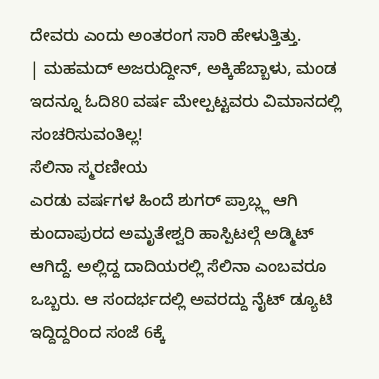ದೇವರು ಎಂದು ಅಂತರಂಗ ಸಾರಿ ಹೇಳುತ್ತಿತ್ತು.
| ಮಹಮದ್ ಅಜರುದ್ದೀನ್, ಅಕ್ಕಿಹೆಬ್ಬಾಳು, ಮಂಡ
ಇದನ್ನೂ ಓದಿ80 ವರ್ಷ ಮೇಲ್ಪಟ್ಟವರು ವಿಮಾನದಲ್ಲಿ ಸಂಚರಿಸುವಂತಿಲ್ಲ!
ಸೆಲಿನಾ ಸ್ಮರಣೀಯ
ಎರಡು ವರ್ಷಗಳ ಹಿಂದೆ ಶುಗರ್ ಪ್ರಾಬ್ಲ್ಲ ಆಗಿ ಕುಂದಾಪುರದ ಅಮೃತೇಶ್ವರಿ ಹಾಸ್ಪಿಟಲ್ಗೆ ಅಡ್ಮಿಟ್ ಆಗಿದ್ದೆ. ಅಲ್ಲಿದ್ದ ದಾದಿಯರಲ್ಲಿ ಸೆಲಿನಾ ಎಂಬವರೂ ಒಬ್ಬರು. ಆ ಸಂದರ್ಭದಲ್ಲಿ ಅವರದ್ದು ನೈಟ್ ಡ್ಯೂಟಿ ಇದ್ದಿದ್ದರಿಂದ ಸಂಜೆ 6ಕ್ಕೆ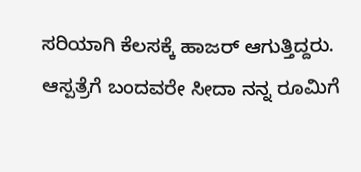ಸರಿಯಾಗಿ ಕೆಲಸಕ್ಕೆ ಹಾಜರ್ ಆಗುತ್ತಿದ್ದರು. ಆಸ್ಪತ್ರೆಗೆ ಬಂದವರೇ ಸೀದಾ ನನ್ನ ರೂಮಿಗೆ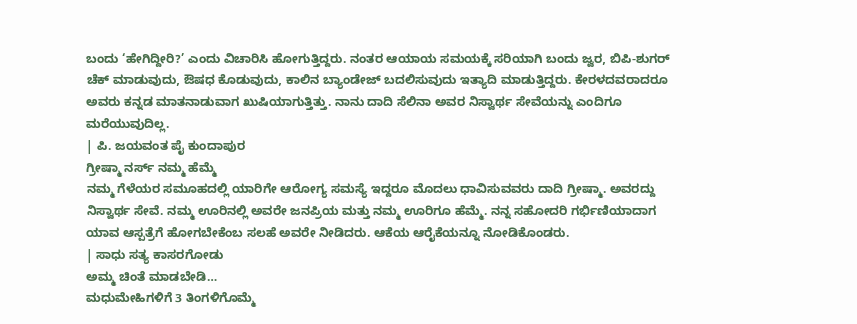ಬಂದು ‘ಹೇಗಿದ್ದೀರಿ?’ ಎಂದು ವಿಚಾರಿಸಿ ಹೋಗುತ್ತಿದ್ದರು. ನಂತರ ಆಯಾಯ ಸಮಯಕ್ಕೆ ಸರಿಯಾಗಿ ಬಂದು ಜ್ವರ, ಬಿಪಿ-ಶುಗರ್ ಚೆಕ್ ಮಾಡುವುದು, ಔಷಧ ಕೊಡುವುದು, ಕಾಲಿನ ಬ್ಯಾಂಡೇಜ್ ಬದಲಿಸುವುದು ಇತ್ಯಾದಿ ಮಾಡುತ್ತಿದ್ದರು. ಕೇರಳದವರಾದರೂ ಅವರು ಕನ್ನಡ ಮಾತನಾಡುವಾಗ ಖುಷಿಯಾಗುತ್ತಿತ್ತು. ನಾನು ದಾದಿ ಸೆಲಿನಾ ಅವರ ನಿಸ್ವಾರ್ಥ ಸೇವೆಯನ್ನು ಎಂದಿಗೂ ಮರೆಯುವುದಿಲ್ಲ.
| ಪಿ. ಜಯವಂತ ಪೈ ಕುಂದಾಪುರ
ಗ್ರೀಷ್ಮಾ ನರ್ಸ್ ನಮ್ಮ ಹೆಮ್ಮೆ
ನಮ್ಮ ಗೆಳೆಯರ ಸಮೂಹದಲ್ಲಿ ಯಾರಿಗೇ ಆರೋಗ್ಯ ಸಮಸ್ಯೆ ಇದ್ದರೂ ಮೊದಲು ಧಾವಿಸುವವರು ದಾದಿ ಗ್ರೀಷ್ಮಾ. ಅವರದ್ದು ನಿಸ್ವಾರ್ಥ ಸೇವೆ. ನಮ್ಮ ಊರಿನಲ್ಲಿ ಅವರೇ ಜನಪ್ರಿಯ ಮತ್ತು ನಮ್ಮ ಊರಿಗೂ ಹೆಮ್ಮೆ. ನನ್ನ ಸಹೋದರಿ ಗರ್ಭಿಣಿಯಾದಾಗ ಯಾವ ಆಸ್ಪತ್ರೆಗೆ ಹೋಗಬೇಕೆಂಬ ಸಲಹೆ ಅವರೇ ನೀಡಿದರು. ಆಕೆಯ ಆರೈಕೆಯನ್ನೂ ನೋಡಿಕೊಂಡರು.
| ಸಾಧು ಸತ್ಯ ಕಾಸರಗೋಡು
ಅಮ್ಮ ಚಿಂತೆ ಮಾಡಬೇಡಿ…
ಮಧುಮೇಹಿಗಳಿಗೆ 3 ತಿಂಗಳಿಗೊಮ್ಮೆ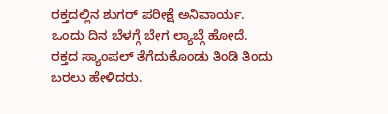ರಕ್ತದಲ್ಲಿನ ಶುಗರ್ ಪರೀಕ್ಷೆ ಅನಿವಾರ್ಯ. ಒಂದು ದಿನ ಬೆಳಗ್ಗೆ ಬೇಗ ಲ್ಯಾಬ್ಗೆ ಹೋದೆ. ರಕ್ತದ ಸ್ಯಾಂಪಲ್ ತೆಗೆದುಕೊಂಡು ತಿಂಡಿ ತಿಂದು ಬರಲು ಹೇಳಿದರು.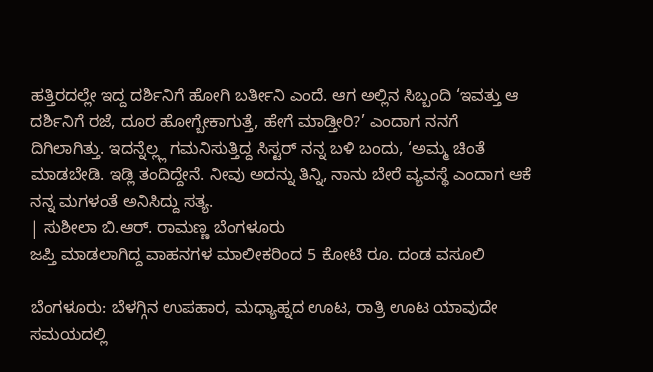ಹತ್ತಿರದಲ್ಲೇ ಇದ್ದ ದರ್ಶಿನಿಗೆ ಹೋಗಿ ಬರ್ತೀನಿ ಎಂದೆ. ಆಗ ಅಲ್ಲಿನ ಸಿಬ್ಬಂದಿ ‘ಇವತ್ತು ಆ ದರ್ಶಿನಿಗೆ ರಜೆ, ದೂರ ಹೋಗ್ಬೇಕಾಗುತ್ತೆ, ಹೇಗೆ ಮಾಡ್ತೀರಿ?’ ಎಂದಾಗ ನನಗೆ ದಿಗಿಲಾಗಿತ್ತು. ಇದನ್ನೆಲ್ಲ್ಲ ಗಮನಿಸುತ್ತಿದ್ದ ಸಿಸ್ಟರ್ ನನ್ನ ಬಳಿ ಬಂದು, ‘ಅಮ್ಮ ಚಿಂತೆ ಮಾಡಬೇಡಿ. ಇಡ್ಲಿ ತಂದಿದ್ದೇನೆ. ನೀವು ಅದನ್ನು ತಿನ್ನಿ, ನಾನು ಬೇರೆ ವ್ಯವಸ್ಥೆ ಎಂದಾಗ ಆಕೆ ನನ್ನ ಮಗಳಂತೆ ಅನಿಸಿದ್ದು ಸತ್ಯ.
| ಸುಶೀಲಾ ಬಿ.ಆರ್. ರಾಮಣ್ಣ ಬೆಂಗಳೂರು
ಜಪ್ತಿ ಮಾಡಲಾಗಿದ್ದ ವಾಹನಗಳ ಮಾಲೀಕರಿಂದ 5 ಕೋಟಿ ರೂ. ದಂಡ ವಸೂಲಿ

ಬೆಂಗಳೂರು: ಬೆಳಗ್ಗಿನ ಉಪಹಾರ, ಮಧ್ಯಾಹ್ನದ ಊಟ, ರಾತ್ರಿ ಊಟ ಯಾವುದೇ ಸಮಯದಲ್ಲಿ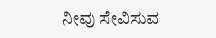ನೀವು ಸೇವಿಸುವ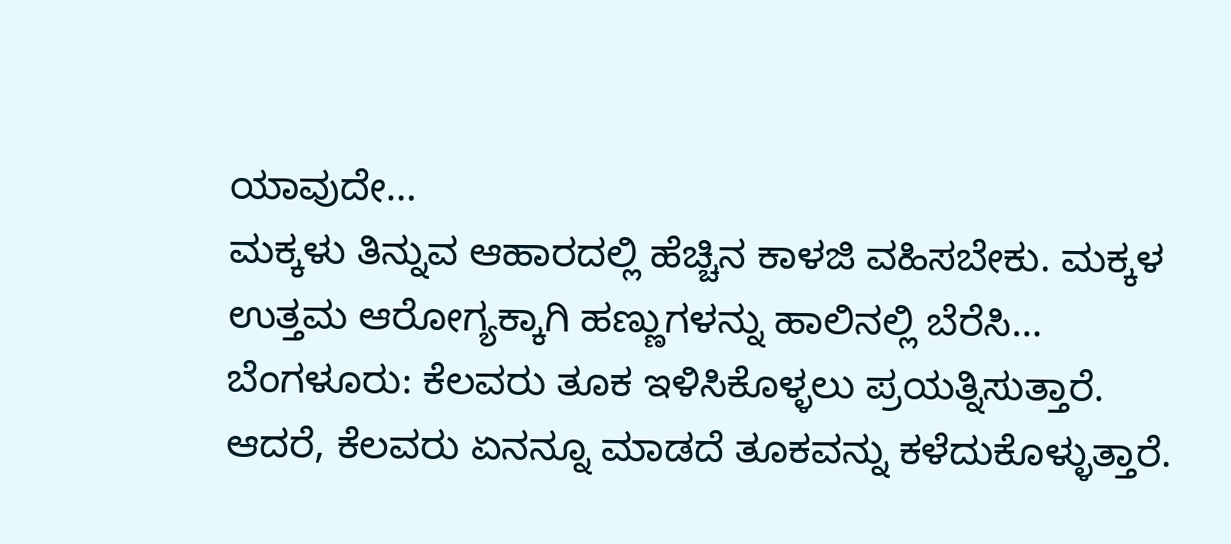ಯಾವುದೇ…
ಮಕ್ಕಳು ತಿನ್ನುವ ಆಹಾರದಲ್ಲಿ ಹೆಚ್ಚಿನ ಕಾಳಜಿ ವಹಿಸಬೇಕು. ಮಕ್ಕಳ ಉತ್ತಮ ಆರೋಗ್ಯಕ್ಕಾಗಿ ಹಣ್ಣುಗಳನ್ನು ಹಾಲಿನಲ್ಲಿ ಬೆರೆಸಿ…
ಬೆಂಗಳೂರು: ಕೆಲವರು ತೂಕ ಇಳಿಸಿಕೊಳ್ಳಲು ಪ್ರಯತ್ನಿಸುತ್ತಾರೆ. ಆದರೆ, ಕೆಲವರು ಏನನ್ನೂ ಮಾಡದೆ ತೂಕವನ್ನು ಕಳೆದುಕೊಳ್ಳುತ್ತಾರೆ.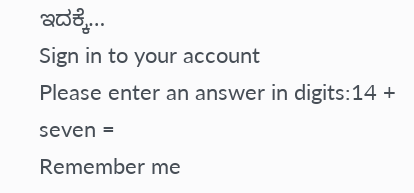ಇದಕ್ಕೆ…
Sign in to your account
Please enter an answer in digits:14 + seven =
Remember me